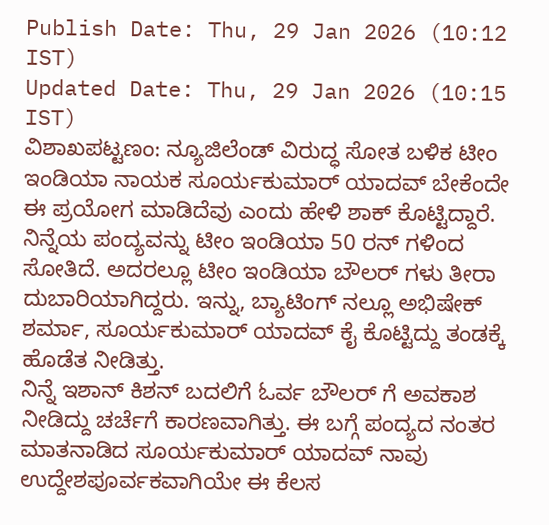Publish Date: Thu, 29 Jan 2026 (10:12 IST)
Updated Date: Thu, 29 Jan 2026 (10:15 IST)
ವಿಶಾಖಪಟ್ಟಣಂ: ನ್ಯೂಜಿಲೆಂಡ್ ವಿರುದ್ಧ ಸೋತ ಬಳಿಕ ಟೀಂ ಇಂಡಿಯಾ ನಾಯಕ ಸೂರ್ಯಕುಮಾರ್ ಯಾದವ್ ಬೇಕೆಂದೇ ಈ ಪ್ರಯೋಗ ಮಾಡಿದೆವು ಎಂದು ಹೇಳಿ ಶಾಕ್ ಕೊಟ್ಟಿದ್ದಾರೆ.
ನಿನ್ನೆಯ ಪಂದ್ಯವನ್ನು ಟೀಂ ಇಂಡಿಯಾ 50 ರನ್ ಗಳಿಂದ ಸೋತಿದೆ. ಅದರಲ್ಲೂ ಟೀಂ ಇಂಡಿಯಾ ಬೌಲರ್ ಗಳು ತೀರಾ ದುಬಾರಿಯಾಗಿದ್ದರು. ಇನ್ನು, ಬ್ಯಾಟಿಂಗ್ ನಲ್ಲೂ ಅಭಿಷೇಕ್ ಶರ್ಮಾ, ಸೂರ್ಯಕುಮಾರ್ ಯಾದವ್ ಕೈ ಕೊಟ್ಟಿದ್ದು ತಂಡಕ್ಕೆ ಹೊಡೆತ ನೀಡಿತ್ತು.
ನಿನ್ನೆ ಇಶಾನ್ ಕಿಶನ್ ಬದಲಿಗೆ ಓರ್ವ ಬೌಲರ್ ಗೆ ಅವಕಾಶ ನೀಡಿದ್ದು ಚರ್ಚೆಗೆ ಕಾರಣವಾಗಿತ್ತು. ಈ ಬಗ್ಗೆ ಪಂದ್ಯದ ನಂತರ ಮಾತನಾಡಿದ ಸೂರ್ಯಕುಮಾರ್ ಯಾದವ್ ನಾವು ಉದ್ದೇಶಪೂರ್ವಕವಾಗಿಯೇ ಈ ಕೆಲಸ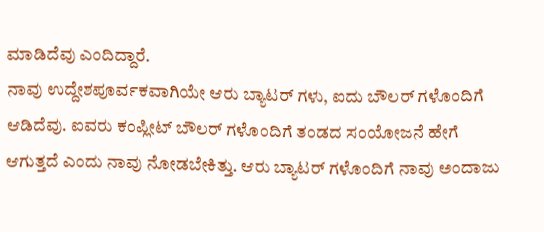ಮಾಡಿದೆವು ಎಂದಿದ್ದಾರೆ.
ನಾವು ಉದ್ದೇಶಪೂರ್ವಕವಾಗಿಯೇ ಆರು ಬ್ಯಾಟರ್ ಗಳು, ಐದು ಬೌಲರ್ ಗಳೊಂದಿಗೆ ಆಡಿದೆವು. ಐವರು ಕಂಪ್ಲೀಟ್ ಬೌಲರ್ ಗಳೊಂದಿಗೆ ತಂಡದ ಸಂಯೋಜನೆ ಹೇಗೆ ಆಗುತ್ತದೆ ಎಂದು ನಾವು ನೋಡಬೇಕಿತ್ತು. ಆರು ಬ್ಯಾಟರ್ ಗಳೊಂದಿಗೆ ನಾವು ಅಂದಾಜು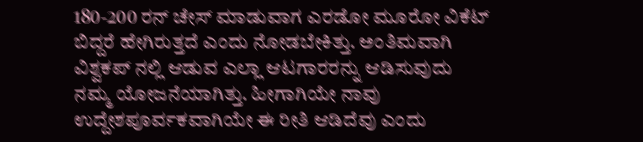180-200 ರನ್ ಚೇಸ್ ಮಾಡುವಾಗ ಎರಡೋ ಮೂರೋ ವಿಕೆಟ್ ಬಿದ್ದರೆ ಹೇಗಿರುತ್ತದೆ ಎಂದು ನೋಡಬೇಕಿತ್ತು. ಅಂತಿಮವಾಗಿ ವಿಶ್ವಕಪ್ ನಲ್ಲಿ ಆಡುವ ಎಲ್ಲಾ ಆಟಗಾರರನ್ನು ಆಡಿಸುವುದು ನಮ್ಮ ಯೋಜನೆಯಾಗಿತ್ತು. ಹೀಗಾಗಿಯೇ ನಾವು ಉದ್ದೇಶಪೂರ್ವಕವಾಗಿಯೇ ಈ ರೀತಿ ಆಡಿದೆವು ಎಂದು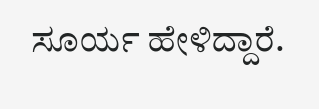ಸೂರ್ಯ ಹೇಳಿದ್ದಾರೆ.